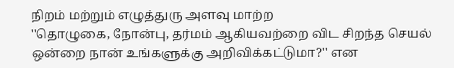நிறம் மற்றும் எழுத்துரு அளவு மாற்ற
''தொழுகை, நோன்பு, தர்மம் ஆகியவற்றை விட சிறந்த செயல் ஒன்றை நான் உங்களுக்கு அறிவிக்கட்டுமா?'' என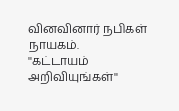வினவினார் நபிகள் நாயகம்.
''கட்டாயம் அறிவியுங்கள்''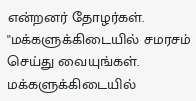என்றனர் தோழர்கள்.
''மக்களுக்கிடையில் சமரசம் செய்து வையுங்கள். மக்களுக்கிடையில்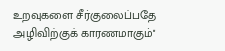உறவுகளை சீர்குலைப்பதே அழிவிற்குக் காரணமாகும்''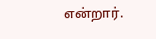என்றார்.